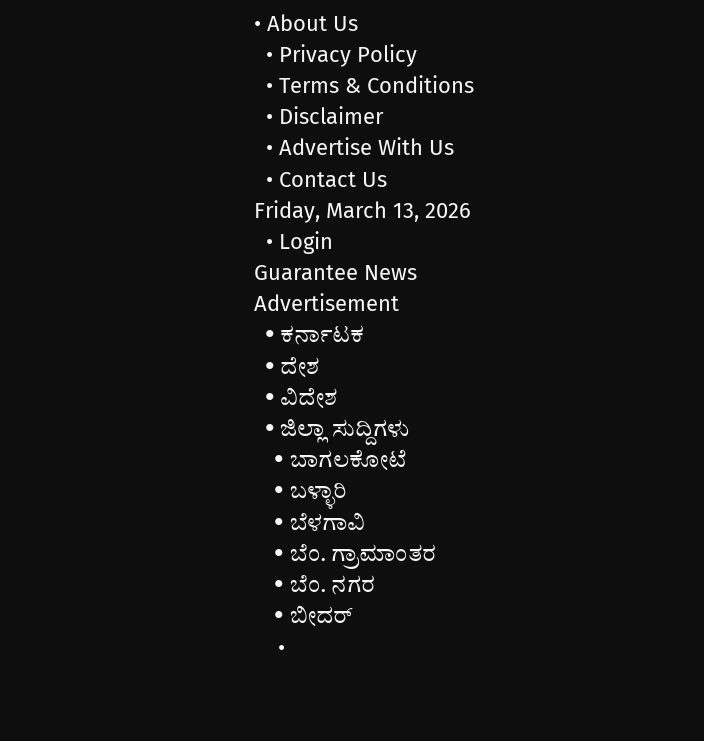• About Us
  • Privacy Policy
  • Terms & Conditions
  • Disclaimer
  • Advertise With Us
  • Contact Us
Friday, March 13, 2026
  • Login
Guarantee News
Advertisement
  • ಕರ್ನಾಟಕ
  • ದೇಶ
  • ವಿದೇಶ
  • ಜಿಲ್ಲಾ ಸುದ್ದಿಗಳು
    • ಬಾಗಲಕೋಟೆ
    • ಬಳ್ಳಾರಿ
    • ಬೆಳಗಾವಿ
    • ಬೆಂ. ಗ್ರಾಮಾಂತರ
    • ಬೆಂ. ನಗರ
    • ಬೀದರ್
    •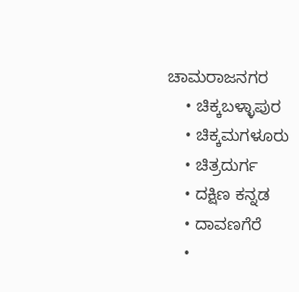ಚಾಮರಾಜನಗರ
    • ಚಿಕ್ಕಬಳ್ಳಾಪುರ
    • ಚಿಕ್ಕಮಗಳೂರು
    • ಚಿತ್ರದುರ್ಗ
    • ದಕ್ಷಿಣ ಕನ್ನಡ
    • ದಾವಣಗೆರೆ
    •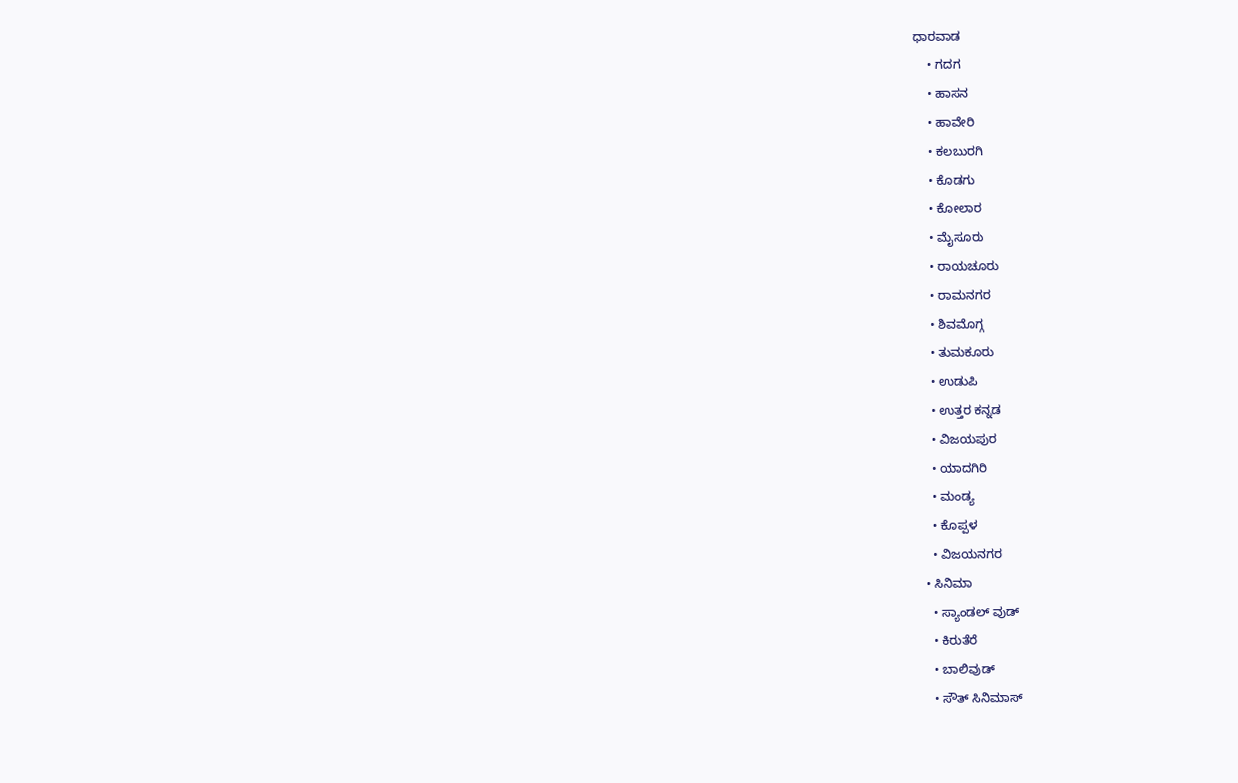ಧಾರವಾಡ
    • ಗದಗ
    • ಹಾಸನ
    • ಹಾವೇರಿ
    • ಕಲಬುರಗಿ
    • ಕೊಡಗು
    • ಕೋಲಾರ
    • ಮೈಸೂರು
    • ರಾಯಚೂರು
    • ರಾಮನಗರ
    • ಶಿವಮೊಗ್ಗ
    • ತುಮಕೂರು
    • ಉಡುಪಿ
    • ಉತ್ತರ ಕನ್ನಡ
    • ವಿಜಯಪುರ
    • ಯಾದಗಿರಿ
    • ಮಂಡ್ಯ
    • ಕೊಪ್ಪಳ
    • ವಿಜಯನಗರ
  • ಸಿನಿಮಾ
    • ಸ್ಯಾಂಡಲ್ ವುಡ್
    • ಕಿರುತೆರೆ
    • ಬಾಲಿವುಡ್
    • ಸೌತ್ ಸಿನಿಮಾಸ್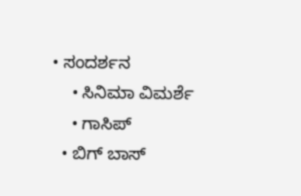• ಸಂದರ್ಶನ
    • ಸಿನಿಮಾ ವಿಮರ್ಶೆ
    • ಗಾಸಿಪ್
  • ಬಿಗ್ ಬಾಸ್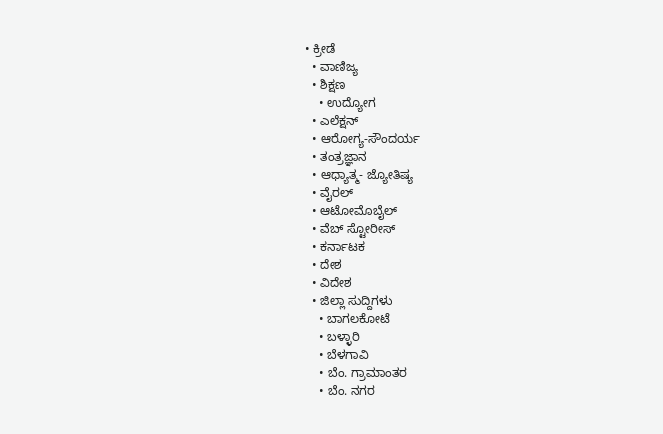• ಕ್ರೀಡೆ
  • ವಾಣಿಜ್ಯ
  • ಶಿಕ್ಷಣ
    • ಉದ್ಯೋಗ
  • ಎಲೆಕ್ಷನ್
  • ಆರೋಗ್ಯ-ಸೌಂದರ್ಯ
  • ತಂತ್ರಜ್ಞಾನ
  • ಆಧ್ಯಾತ್ಮ- ಜ್ಯೋತಿಷ್ಯ
  • ವೈರಲ್
  • ಆಟೋಮೊಬೈಲ್
  • ವೆಬ್ ಸ್ಟೋರೀಸ್
  • ಕರ್ನಾಟಕ
  • ದೇಶ
  • ವಿದೇಶ
  • ಜಿಲ್ಲಾ ಸುದ್ದಿಗಳು
    • ಬಾಗಲಕೋಟೆ
    • ಬಳ್ಳಾರಿ
    • ಬೆಳಗಾವಿ
    • ಬೆಂ. ಗ್ರಾಮಾಂತರ
    • ಬೆಂ. ನಗರ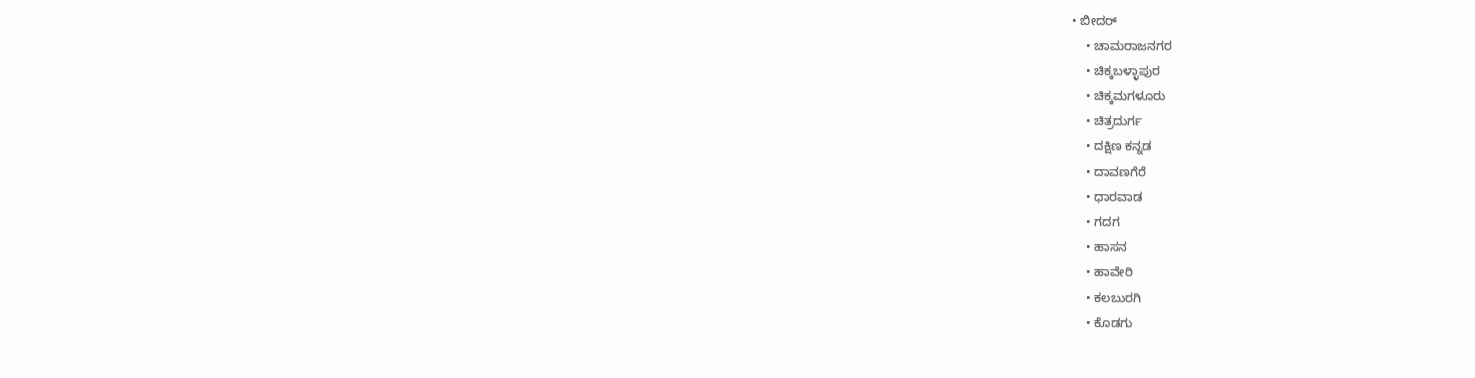• ಬೀದರ್
    • ಚಾಮರಾಜನಗರ
    • ಚಿಕ್ಕಬಳ್ಳಾಪುರ
    • ಚಿಕ್ಕಮಗಳೂರು
    • ಚಿತ್ರದುರ್ಗ
    • ದಕ್ಷಿಣ ಕನ್ನಡ
    • ದಾವಣಗೆರೆ
    • ಧಾರವಾಡ
    • ಗದಗ
    • ಹಾಸನ
    • ಹಾವೇರಿ
    • ಕಲಬುರಗಿ
    • ಕೊಡಗು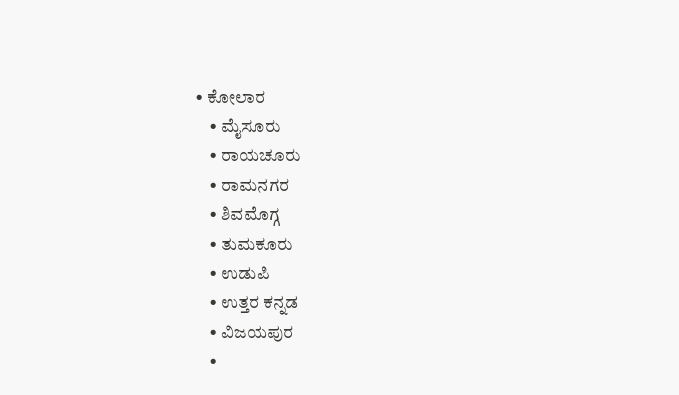• ಕೋಲಾರ
    • ಮೈಸೂರು
    • ರಾಯಚೂರು
    • ರಾಮನಗರ
    • ಶಿವಮೊಗ್ಗ
    • ತುಮಕೂರು
    • ಉಡುಪಿ
    • ಉತ್ತರ ಕನ್ನಡ
    • ವಿಜಯಪುರ
    •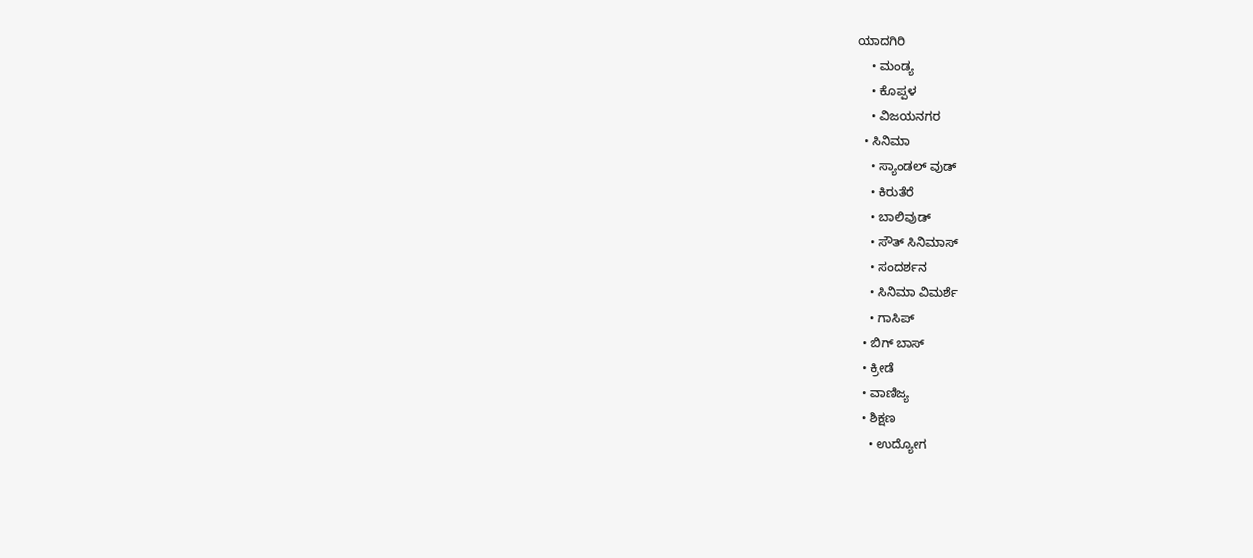ಯಾದಗಿರಿ
    • ಮಂಡ್ಯ
    • ಕೊಪ್ಪಳ
    • ವಿಜಯನಗರ
  • ಸಿನಿಮಾ
    • ಸ್ಯಾಂಡಲ್ ವುಡ್
    • ಕಿರುತೆರೆ
    • ಬಾಲಿವುಡ್
    • ಸೌತ್ ಸಿನಿಮಾಸ್
    • ಸಂದರ್ಶನ
    • ಸಿನಿಮಾ ವಿಮರ್ಶೆ
    • ಗಾಸಿಪ್
  • ಬಿಗ್ ಬಾಸ್
  • ಕ್ರೀಡೆ
  • ವಾಣಿಜ್ಯ
  • ಶಿಕ್ಷಣ
    • ಉದ್ಯೋಗ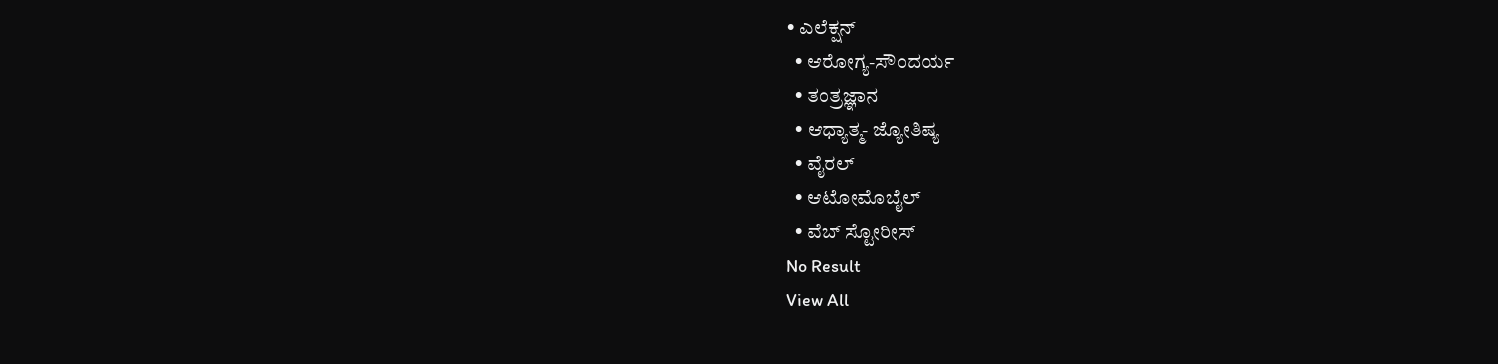• ಎಲೆಕ್ಷನ್
  • ಆರೋಗ್ಯ-ಸೌಂದರ್ಯ
  • ತಂತ್ರಜ್ಞಾನ
  • ಆಧ್ಯಾತ್ಮ- ಜ್ಯೋತಿಷ್ಯ
  • ವೈರಲ್
  • ಆಟೋಮೊಬೈಲ್
  • ವೆಬ್ ಸ್ಟೋರೀಸ್
No Result
View All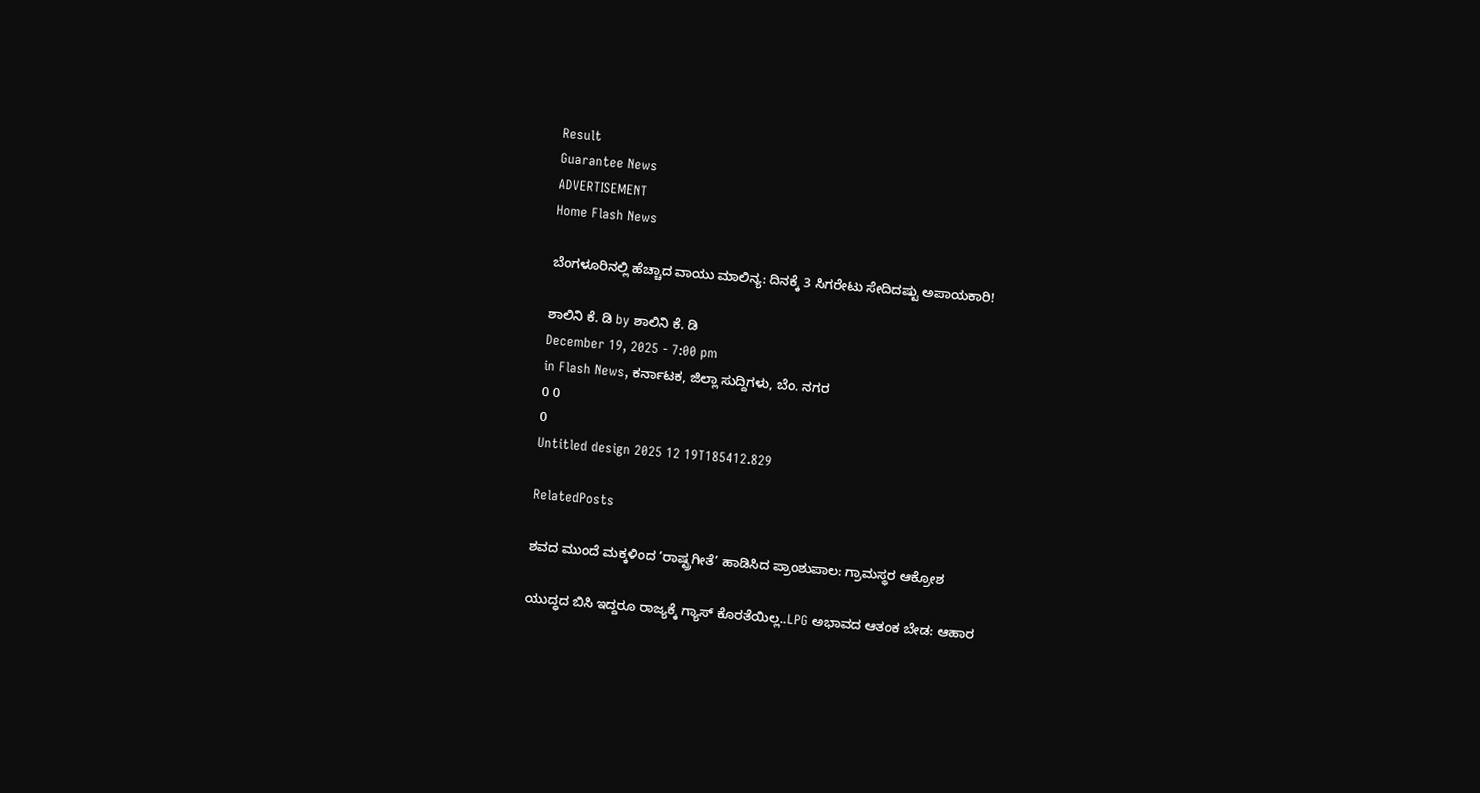Result
Guarantee News
ADVERTISEMENT
Home Flash News

ಬೆಂಗಳೂರಿನಲ್ಲಿ ಹೆಚ್ಚಾದ ವಾಯು ಮಾಲಿನ್ಯ: ದಿನಕ್ಕೆ 3 ಸಿಗರೇಟು ಸೇದಿದಷ್ಟು ಅಪಾಯಕಾರಿ!

ಶಾಲಿನಿ ಕೆ. ಡಿ by ಶಾಲಿನಿ ಕೆ. ಡಿ
December 19, 2025 - 7:00 pm
in Flash News, ಕರ್ನಾಟಕ, ಜಿಲ್ಲಾ ಸುದ್ದಿಗಳು, ಬೆಂ. ನಗರ
0 0
0
Untitled design 2025 12 19T185412.829

RelatedPosts

ಶವದ ಮುಂದೆ ಮಕ್ಕಳಿಂದ ‘ರಾಷ್ಟ್ರಗೀತೆ’ ಹಾಡಿಸಿದ ಪ್ರಾಂಶುಪಾಲ: ಗ್ರಾಮಸ್ಥರ ಆಕ್ರೋಶ

ಯುದ್ಧದ ಬಿಸಿ ಇದ್ದರೂ ರಾಜ್ಯಕ್ಕೆ ಗ್ಯಾಸ್ ಕೊರತೆಯಿಲ್ಲ..LPG ಅಭಾವದ ಆತಂಕ ಬೇಡ: ಆಹಾರ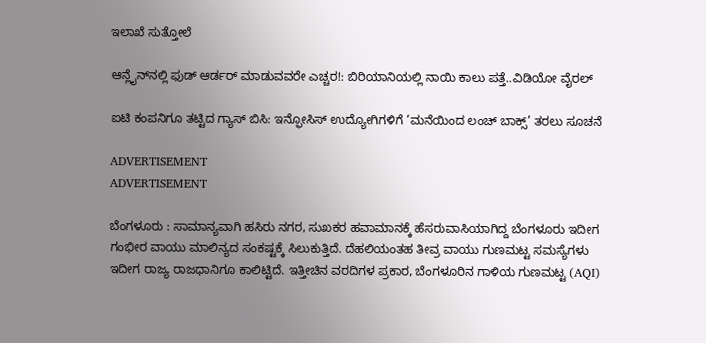ಇಲಾಖೆ ಸುತ್ತೋಲೆ

ಆನ್ಲೈನ್‌ನಲ್ಲಿ ಫುಡ್ ಆರ್ಡರ್ ಮಾಡುವವರೇ ಎಚ್ಚರ!: ಬಿರಿಯಾನಿಯಲ್ಲಿ ನಾಯಿ ಕಾಲು ಪತ್ತೆ..ವಿಡಿಯೋ ವೈರಲ್‌

ಐಟಿ ಕಂಪನಿಗೂ ತಟ್ಟಿದ ಗ್ಯಾಸ್ ಬಿಸಿ: ಇನ್ಫೋಸಿಸ್ ಉದ್ಯೋಗಿಗಳಿಗೆ ‘ಮನೆಯಿಂದ ಲಂಚ್ ಬಾಕ್ಸ್’ ತರಲು ಸೂಚನೆ

ADVERTISEMENT
ADVERTISEMENT

ಬೆಂಗಳೂರು : ಸಾಮಾನ್ಯವಾಗಿ ಹಸಿರು ನಗರ, ಸುಖಕರ ಹವಾಮಾನಕ್ಕೆ ಹೆಸರುವಾಸಿಯಾಗಿದ್ದ ಬೆಂಗಳೂರು ಇದೀಗ ಗಂಭೀರ ವಾಯು ಮಾಲಿನ್ಯದ ಸಂಕಷ್ಟಕ್ಕೆ ಸಿಲುಕುತ್ತಿದೆ. ದೆಹಲಿಯಂತಹ ತೀವ್ರ ವಾಯು ಗುಣಮಟ್ಟ ಸಮಸ್ಯೆಗಳು ಇದೀಗ ರಾಜ್ಯ ರಾಜಧಾನಿಗೂ ಕಾಲಿಟ್ಟಿದೆ. ಇತ್ತೀಚಿನ ವರದಿಗಳ ಪ್ರಕಾರ, ಬೆಂಗಳೂರಿನ ಗಾಳಿಯ ಗುಣಮಟ್ಟ (AQI)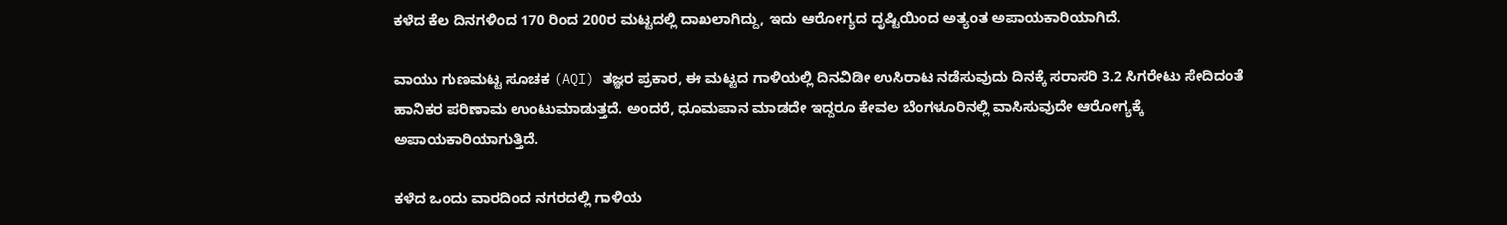ಕಳೆದ ಕೆಲ ದಿನಗಳಿಂದ 170 ರಿಂದ 200ರ ಮಟ್ಟದಲ್ಲಿ ದಾಖಲಾಗಿದ್ದು, ಇದು ಆರೋಗ್ಯದ ದೃಷ್ಟಿಯಿಂದ ಅತ್ಯಂತ ಅಪಾಯಕಾರಿಯಾಗಿದೆ.

ವಾಯು ಗುಣಮಟ್ಟ ಸೂಚಕ (AQI) ತಜ್ಞರ ಪ್ರಕಾರ, ಈ ಮಟ್ಟದ ಗಾಳಿಯಲ್ಲಿ ದಿನವಿಡೀ ಉಸಿರಾಟ ನಡೆಸುವುದು ದಿನಕ್ಕೆ ಸರಾಸರಿ 3.2 ಸಿಗರೇಟು ಸೇದಿದಂತೆ ಹಾನಿಕರ ಪರಿಣಾಮ ಉಂಟುಮಾಡುತ್ತದೆ. ಅಂದರೆ, ಧೂಮಪಾನ ಮಾಡದೇ ಇದ್ದರೂ ಕೇವಲ ಬೆಂಗಳೂರಿನಲ್ಲಿ ವಾಸಿಸುವುದೇ ಆರೋಗ್ಯಕ್ಕೆ ಅಪಾಯಕಾರಿಯಾಗುತ್ತಿದೆ.

ಕಳೆದ ಒಂದು ವಾರದಿಂದ ನಗರದಲ್ಲಿ ಗಾಳಿಯ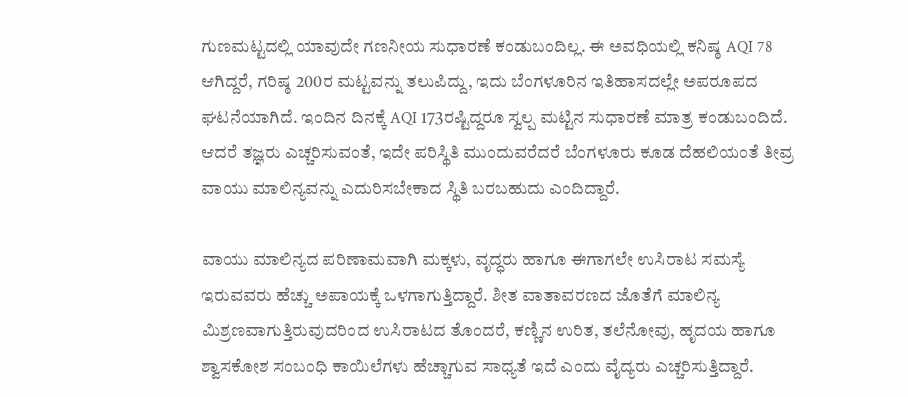ಗುಣಮಟ್ಟದಲ್ಲಿ ಯಾವುದೇ ಗಣನೀಯ ಸುಧಾರಣೆ ಕಂಡುಬಂದಿಲ್ಲ. ಈ ಅವಧಿಯಲ್ಲಿ ಕನಿಷ್ಠ AQI 78 ಆಗಿದ್ದರೆ, ಗರಿಷ್ಠ 200ರ ಮಟ್ಟವನ್ನು ತಲುಪಿದ್ದು, ಇದು ಬೆಂಗಳೂರಿನ ಇತಿಹಾಸದಲ್ಲೇ ಅಪರೂಪದ ಘಟನೆಯಾಗಿದೆ. ಇಂದಿನ ದಿನಕ್ಕೆ AQI 173ರಷ್ಟಿದ್ದರೂ ಸ್ವಲ್ಪ ಮಟ್ಟಿನ ಸುಧಾರಣೆ ಮಾತ್ರ ಕಂಡುಬಂದಿದೆ. ಆದರೆ ತಜ್ಞರು ಎಚ್ಚರಿಸುವಂತೆ, ಇದೇ ಪರಿಸ್ಥಿತಿ ಮುಂದುವರೆದರೆ ಬೆಂಗಳೂರು ಕೂಡ ದೆಹಲಿಯಂತೆ ತೀವ್ರ ವಾಯು ಮಾಲಿನ್ಯವನ್ನು ಎದುರಿಸಬೇಕಾದ ಸ್ಥಿತಿ ಬರಬಹುದು ಎಂದಿದ್ದಾರೆ.

ವಾಯು ಮಾಲಿನ್ಯದ ಪರಿಣಾಮವಾಗಿ ಮಕ್ಕಳು, ವೃದ್ಧರು ಹಾಗೂ ಈಗಾಗಲೇ ಉಸಿರಾಟ ಸಮಸ್ಯೆ ಇರುವವರು ಹೆಚ್ಚು ಅಪಾಯಕ್ಕೆ ಒಳಗಾಗುತ್ತಿದ್ದಾರೆ. ಶೀತ ವಾತಾವರಣದ ಜೊತೆಗೆ ಮಾಲಿನ್ಯ ಮಿಶ್ರಣವಾಗುತ್ತಿರುವುದರಿಂದ ಉಸಿರಾಟದ ತೊಂದರೆ, ಕಣ್ಣಿನ ಉರಿತ, ತಲೆನೋವು, ಹೃದಯ ಹಾಗೂ ಶ್ವಾಸಕೋಶ ಸಂಬಂಧಿ ಕಾಯಿಲೆಗಳು ಹೆಚ್ಚಾಗುವ ಸಾಧ್ಯತೆ ಇದೆ ಎಂದು ವೈದ್ಯರು ಎಚ್ಚರಿಸುತ್ತಿದ್ದಾರೆ.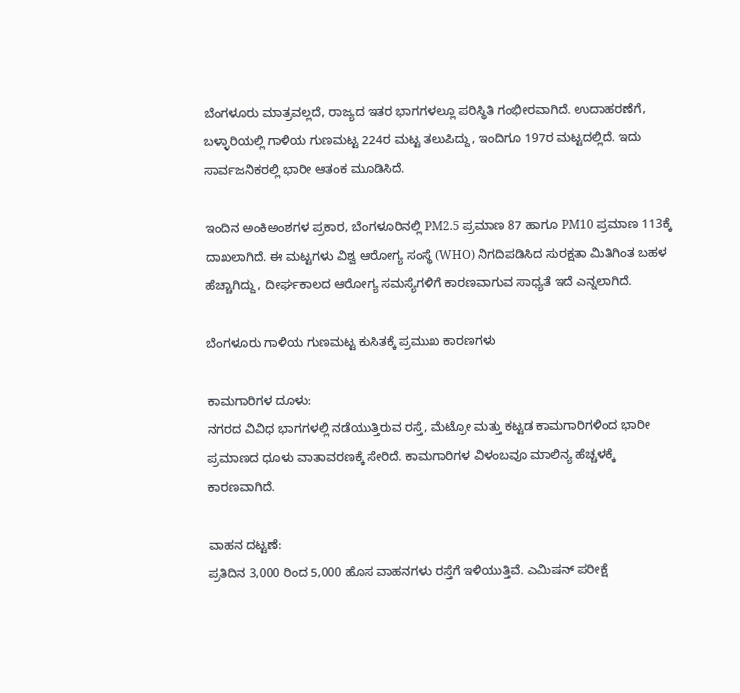ಬೆಂಗಳೂರು ಮಾತ್ರವಲ್ಲದೆ, ರಾಜ್ಯದ ಇತರ ಭಾಗಗಳಲ್ಲೂ ಪರಿಸ್ಥಿತಿ ಗಂಭೀರವಾಗಿದೆ. ಉದಾಹರಣೆಗೆ, ಬಳ್ಳಾರಿಯಲ್ಲಿ ಗಾಳಿಯ ಗುಣಮಟ್ಟ 224ರ ಮಟ್ಟ ತಲುಪಿದ್ದು, ಇಂದಿಗೂ 197ರ ಮಟ್ಟದಲ್ಲಿದೆ. ಇದು ಸಾರ್ವಜನಿಕರಲ್ಲಿ ಭಾರೀ ಆತಂಕ ಮೂಡಿಸಿದೆ.

ಇಂದಿನ ಅಂಕಿಅಂಶಗಳ ಪ್ರಕಾರ, ಬೆಂಗಳೂರಿನಲ್ಲಿ PM2.5 ಪ್ರಮಾಣ 87 ಹಾಗೂ PM10 ಪ್ರಮಾಣ 113ಕ್ಕೆ ದಾಖಲಾಗಿದೆ. ಈ ಮಟ್ಟಗಳು ವಿಶ್ವ ಆರೋಗ್ಯ ಸಂಸ್ಥೆ (WHO) ನಿಗದಿಪಡಿಸಿದ ಸುರಕ್ಷತಾ ಮಿತಿಗಿಂತ ಬಹಳ ಹೆಚ್ಚಾಗಿದ್ದು, ದೀರ್ಘಕಾಲದ ಆರೋಗ್ಯ ಸಮಸ್ಯೆಗಳಿಗೆ ಕಾರಣವಾಗುವ ಸಾಧ್ಯತೆ ಇದೆ ಎನ್ನಲಾಗಿದೆ.

ಬೆಂಗಳೂರು ಗಾಳಿಯ ಗುಣಮಟ್ಟ ಕುಸಿತಕ್ಕೆ ಪ್ರಮುಖ ಕಾರಣಗಳು

ಕಾಮಗಾರಿಗಳ ದೂಳು:
ನಗರದ ವಿವಿಧ ಭಾಗಗಳಲ್ಲಿ ನಡೆಯುತ್ತಿರುವ ರಸ್ತೆ, ಮೆಟ್ರೋ ಮತ್ತು ಕಟ್ಟಡ ಕಾಮಗಾರಿಗಳಿಂದ ಭಾರೀ ಪ್ರಮಾಣದ ಧೂಳು ವಾತಾವರಣಕ್ಕೆ ಸೇರಿದೆ. ಕಾಮಗಾರಿಗಳ ವಿಳಂಬವೂ ಮಾಲಿನ್ಯ ಹೆಚ್ಚಳಕ್ಕೆ ಕಾರಣವಾಗಿದೆ.

ವಾಹನ ದಟ್ಟಣೆ:
ಪ್ರತಿದಿನ 3,000 ರಿಂದ 5,000 ಹೊಸ ವಾಹನಗಳು ರಸ್ತೆಗೆ ಇಳಿಯುತ್ತಿವೆ. ಎಮಿಷನ್ ಪರೀಕ್ಷೆ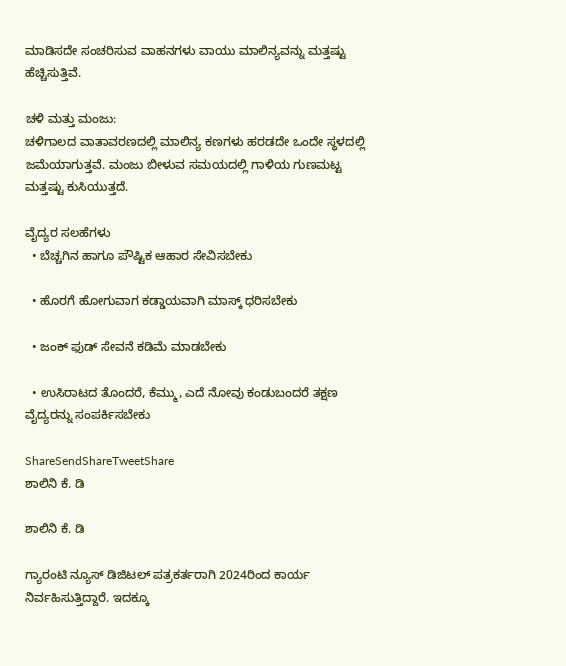ಮಾಡಿಸದೇ ಸಂಚರಿಸುವ ವಾಹನಗಳು ವಾಯು ಮಾಲಿನ್ಯವನ್ನು ಮತ್ತಷ್ಟು ಹೆಚ್ಚಿಸುತ್ತಿವೆ.

ಚಳಿ ಮತ್ತು ಮಂಜು:
ಚಳಿಗಾಲದ ವಾತಾವರಣದಲ್ಲಿ ಮಾಲಿನ್ಯ ಕಣಗಳು ಹರಡದೇ ಒಂದೇ ಸ್ಥಳದಲ್ಲಿ ಜಮೆಯಾಗುತ್ತವೆ. ಮಂಜು ಬೀಳುವ ಸಮಯದಲ್ಲಿ ಗಾಳಿಯ ಗುಣಮಟ್ಟ ಮತ್ತಷ್ಟು ಕುಸಿಯುತ್ತದೆ.

ವೈದ್ಯರ ಸಲಹೆಗಳು
  • ಬೆಚ್ಚಗಿನ ಹಾಗೂ ಪೌಷ್ಟಿಕ ಆಹಾರ ಸೇವಿಸಬೇಕು

  • ಹೊರಗೆ ಹೋಗುವಾಗ ಕಡ್ಡಾಯವಾಗಿ ಮಾಸ್ಕ್ ಧರಿಸಬೇಕು

  • ಜಂಕ್ ಫುಡ್ ಸೇವನೆ ಕಡಿಮೆ ಮಾಡಬೇಕು

  • ಉಸಿರಾಟದ ತೊಂದರೆ, ಕೆಮ್ಮು, ಎದೆ ನೋವು ಕಂಡುಬಂದರೆ ತಕ್ಷಣ ವೈದ್ಯರನ್ನು ಸಂಪರ್ಕಿಸಬೇಕು

ShareSendShareTweetShare
ಶಾಲಿನಿ ಕೆ. ಡಿ

ಶಾಲಿನಿ ಕೆ. ಡಿ

ಗ್ಯಾರಂಟಿ ನ್ಯೂಸ್ ಡಿಜಿಟಲ್ ಪತ್ರಕರ್ತರಾಗಿ 2024ರಿಂದ ಕಾರ್ಯ ನಿರ್ವಹಿಸುತ್ತಿದ್ದಾರೆ. ಇದಕ್ಕೂ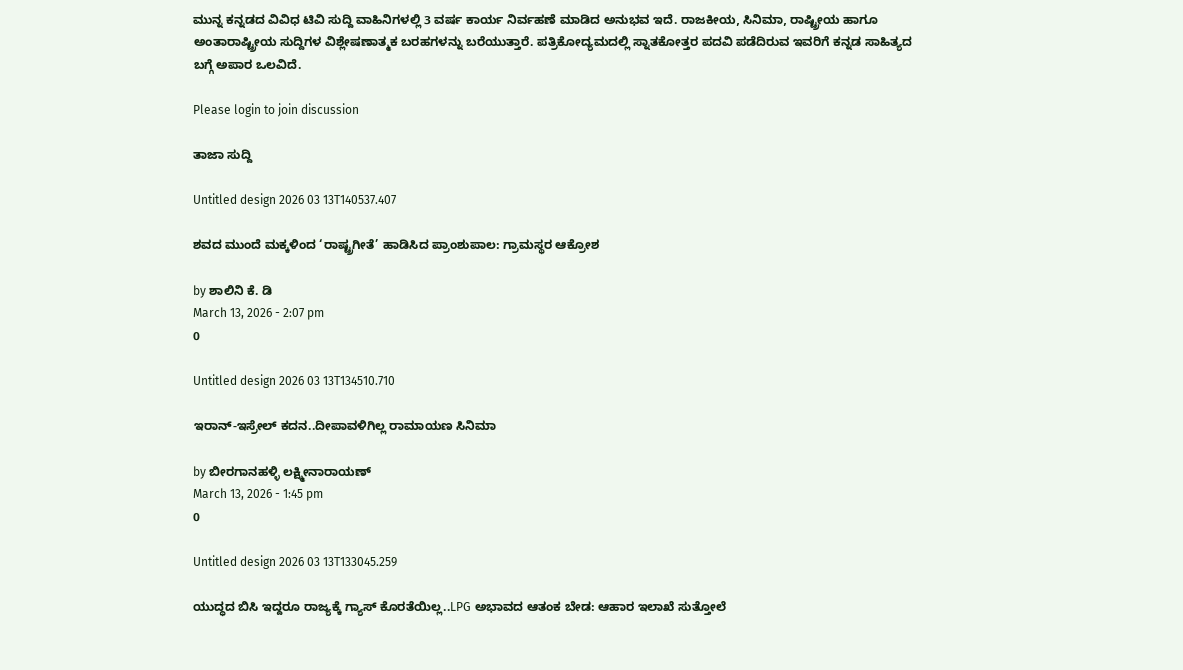ಮುನ್ನ ಕನ್ನಡದ ವಿವಿಧ ಟಿವಿ ಸುದ್ದಿ ವಾಹಿನಿಗಳಲ್ಲಿ 3 ವರ್ಷ ಕಾರ್ಯ ನಿರ್ವಹಣೆ ಮಾಡಿದ ಅನುಭವ ಇದೆ. ರಾಜಕೀಯ, ಸಿನಿಮಾ, ರಾಷ್ಟ್ರೀಯ ಹಾಗೂ ಅಂತಾರಾಷ್ಟ್ರೀಯ ಸುದ್ದಿಗಳ ವಿಶ್ಲೇಷಣಾತ್ಮಕ ಬರಹಗಳನ್ನು ಬರೆಯುತ್ತಾರೆ. ಪತ್ರಿಕೋದ್ಯಮದಲ್ಲಿ ಸ್ನಾತಕೋತ್ತರ ಪದವಿ ಪಡೆದಿರುವ ಇವರಿಗೆ ಕನ್ನಡ ಸಾಹಿತ್ಯದ ಬಗ್ಗೆ ಅಪಾರ ಒಲವಿದೆ.

Please login to join discussion

ತಾಜಾ ಸುದ್ದಿ

Untitled design 2026 03 13T140537.407

ಶವದ ಮುಂದೆ ಮಕ್ಕಳಿಂದ ‘ರಾಷ್ಟ್ರಗೀತೆ’ ಹಾಡಿಸಿದ ಪ್ರಾಂಶುಪಾಲ: ಗ್ರಾಮಸ್ಥರ ಆಕ್ರೋಶ

by ಶಾಲಿನಿ ಕೆ. ಡಿ
March 13, 2026 - 2:07 pm
0

Untitled design 2026 03 13T134510.710

ಇರಾನ್-ಇಸ್ರೇಲ್ ಕದನ..ದೀಪಾವಳಿಗಿಲ್ಲ ರಾಮಾಯಣ ಸಿನಿಮಾ

by ಬೀರಗಾನಹಳ್ಳಿ ಲಕ್ಷ್ಮೀನಾರಾಯಣ್
March 13, 2026 - 1:45 pm
0

Untitled design 2026 03 13T133045.259

ಯುದ್ಧದ ಬಿಸಿ ಇದ್ದರೂ ರಾಜ್ಯಕ್ಕೆ ಗ್ಯಾಸ್ ಕೊರತೆಯಿಲ್ಲ..LPG ಅಭಾವದ ಆತಂಕ ಬೇಡ: ಆಹಾರ ಇಲಾಖೆ ಸುತ್ತೋಲೆ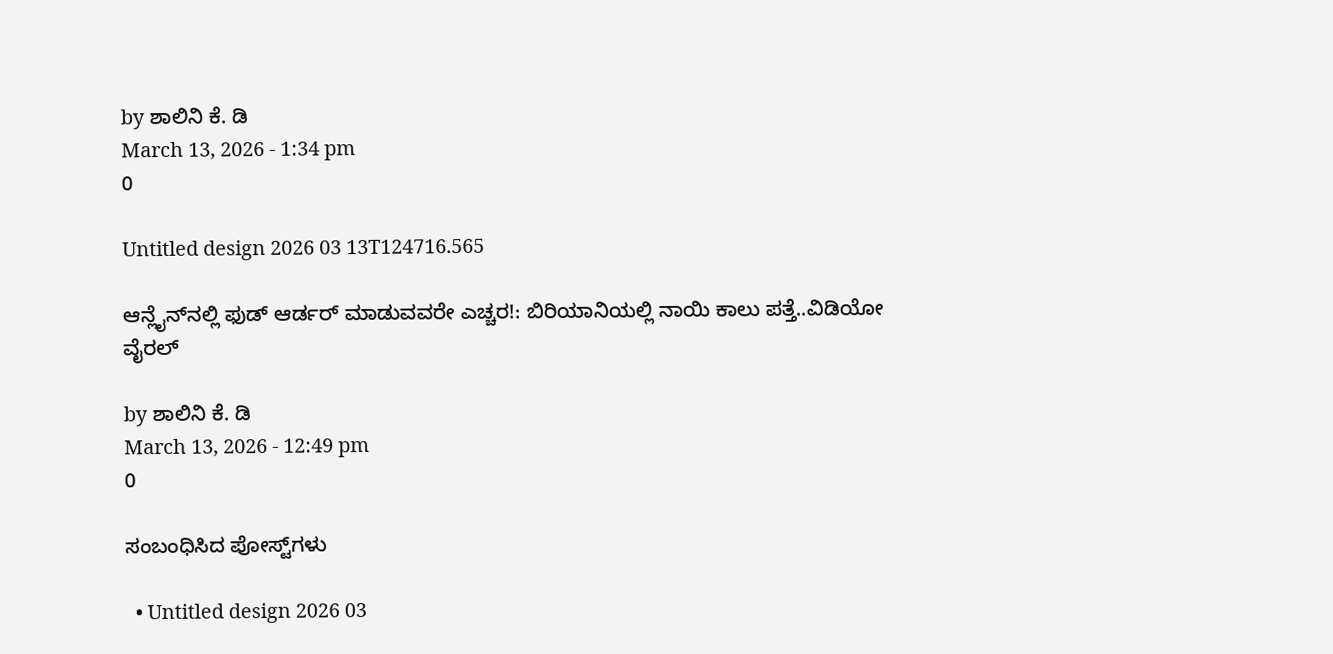by ಶಾಲಿನಿ ಕೆ. ಡಿ
March 13, 2026 - 1:34 pm
0

Untitled design 2026 03 13T124716.565

ಆನ್ಲೈನ್‌ನಲ್ಲಿ ಫುಡ್ ಆರ್ಡರ್ ಮಾಡುವವರೇ ಎಚ್ಚರ!: ಬಿರಿಯಾನಿಯಲ್ಲಿ ನಾಯಿ ಕಾಲು ಪತ್ತೆ..ವಿಡಿಯೋ ವೈರಲ್‌

by ಶಾಲಿನಿ ಕೆ. ಡಿ
March 13, 2026 - 12:49 pm
0

ಸಂಬಂಧಿಸಿದ ಪೋಸ್ಟ್‌ಗಳು

  • Untitled design 2026 03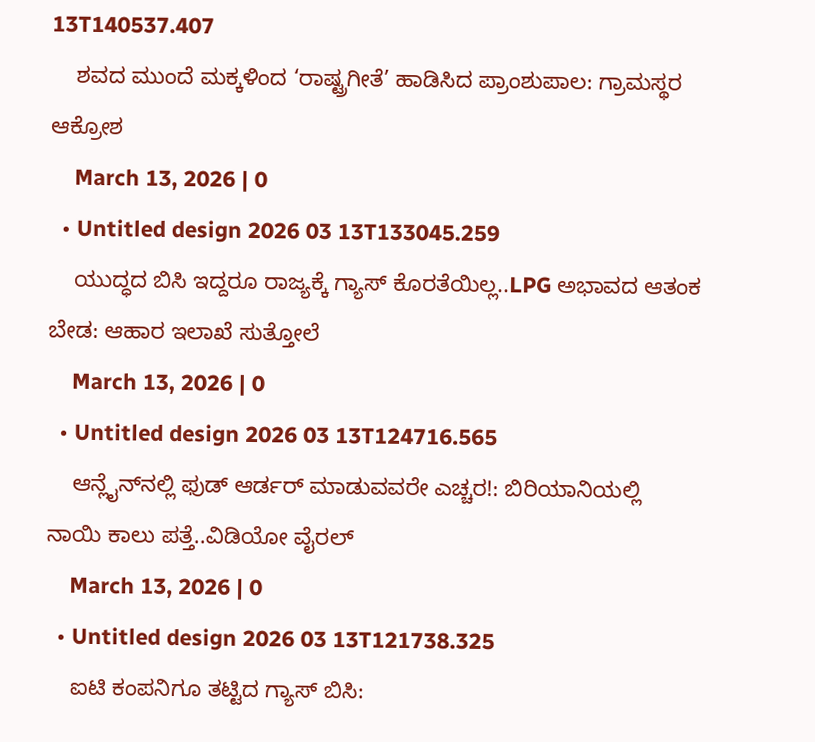13T140537.407
    ಶವದ ಮುಂದೆ ಮಕ್ಕಳಿಂದ ‘ರಾಷ್ಟ್ರಗೀತೆ’ ಹಾಡಿಸಿದ ಪ್ರಾಂಶುಪಾಲ: ಗ್ರಾಮಸ್ಥರ ಆಕ್ರೋಶ
    March 13, 2026 | 0
  • Untitled design 2026 03 13T133045.259
    ಯುದ್ಧದ ಬಿಸಿ ಇದ್ದರೂ ರಾಜ್ಯಕ್ಕೆ ಗ್ಯಾಸ್ ಕೊರತೆಯಿಲ್ಲ..LPG ಅಭಾವದ ಆತಂಕ ಬೇಡ: ಆಹಾರ ಇಲಾಖೆ ಸುತ್ತೋಲೆ
    March 13, 2026 | 0
  • Untitled design 2026 03 13T124716.565
    ಆನ್ಲೈನ್‌ನಲ್ಲಿ ಫುಡ್ ಆರ್ಡರ್ ಮಾಡುವವರೇ ಎಚ್ಚರ!: ಬಿರಿಯಾನಿಯಲ್ಲಿ ನಾಯಿ ಕಾಲು ಪತ್ತೆ..ವಿಡಿಯೋ ವೈರಲ್‌
    March 13, 2026 | 0
  • Untitled design 2026 03 13T121738.325
    ಐಟಿ ಕಂಪನಿಗೂ ತಟ್ಟಿದ ಗ್ಯಾಸ್ ಬಿಸಿ: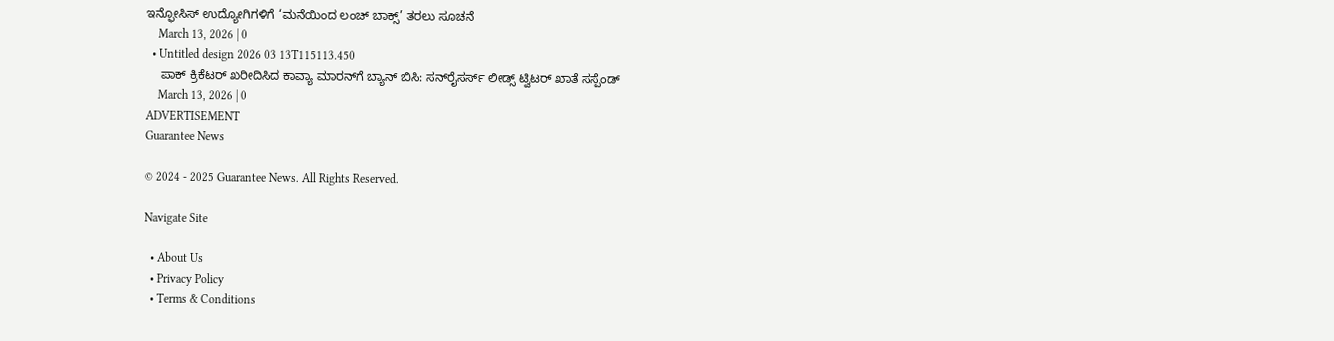ಇನ್ಫೋಸಿಸ್ ಉದ್ಯೋಗಿಗಳಿಗೆ ‘ಮನೆಯಿಂದ ಲಂಚ್ ಬಾಕ್ಸ್’ ತರಲು ಸೂಚನೆ
    March 13, 2026 | 0
  • Untitled design 2026 03 13T115113.450
    ಪಾಕ್ ಕ್ರಿಕೆಟರ್‌‌ ಖರೀದಿಸಿದ ಕಾವ್ಯಾ ಮಾರನ್‌ಗೆ ಬ್ಯಾನ್ ಬಿಸಿ: ಸನ್‌ರೈಸರ್ಸ್ ಲೀಡ್ಸ್ ಟ್ವಿಟರ್ ಖಾತೆ ಸಸ್ಪೆಂಡ್
    March 13, 2026 | 0
ADVERTISEMENT
Guarantee News

© 2024 - 2025 Guarantee News. All Rights Reserved.

Navigate Site

  • About Us
  • Privacy Policy
  • Terms & Conditions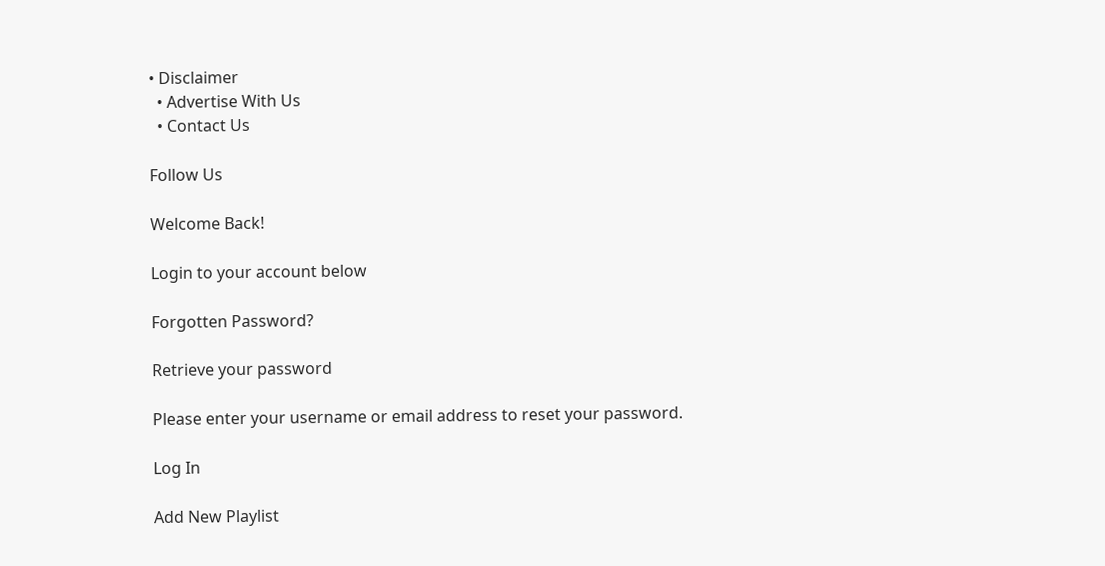• Disclaimer
  • Advertise With Us
  • Contact Us

Follow Us

Welcome Back!

Login to your account below

Forgotten Password?

Retrieve your password

Please enter your username or email address to reset your password.

Log In

Add New Playlist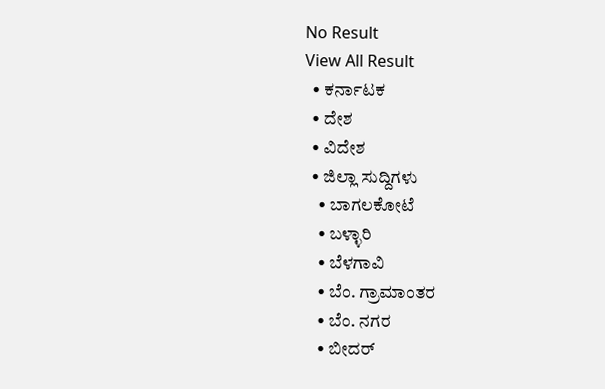No Result
View All Result
  • ಕರ್ನಾಟಕ
  • ದೇಶ
  • ವಿದೇಶ
  • ಜಿಲ್ಲಾ ಸುದ್ದಿಗಳು
    • ಬಾಗಲಕೋಟೆ
    • ಬಳ್ಳಾರಿ
    • ಬೆಳಗಾವಿ
    • ಬೆಂ. ಗ್ರಾಮಾಂತರ
    • ಬೆಂ. ನಗರ
    • ಬೀದರ್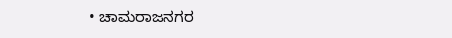• ಚಾಮರಾಜನಗರ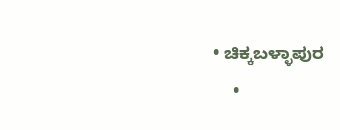• ಚಿಕ್ಕಬಳ್ಳಾಪುರ
    •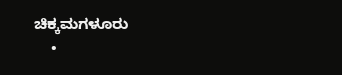ಚಿಕ್ಕಮಗಳೂರು
    •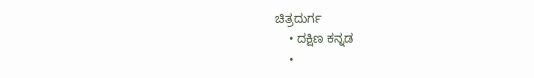ಚಿತ್ರದುರ್ಗ
    • ದಕ್ಷಿಣ ಕನ್ನಡ
    •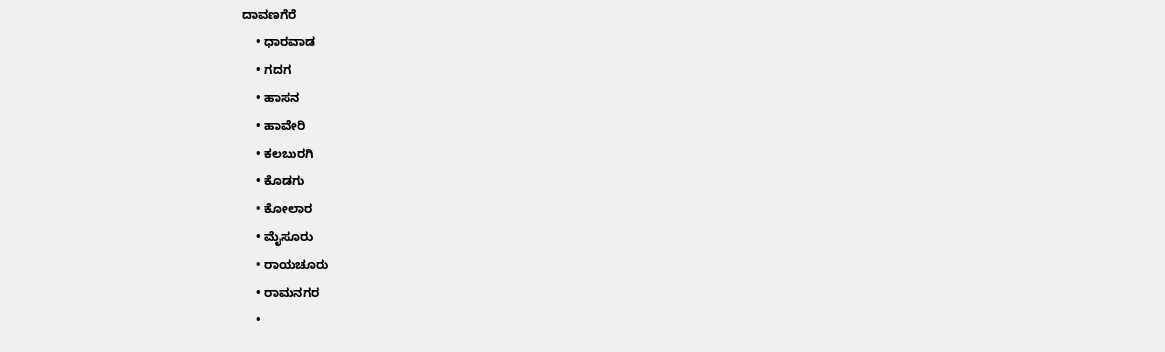ದಾವಣಗೆರೆ
    • ಧಾರವಾಡ
    • ಗದಗ
    • ಹಾಸನ
    • ಹಾವೇರಿ
    • ಕಲಬುರಗಿ
    • ಕೊಡಗು
    • ಕೋಲಾರ
    • ಮೈಸೂರು
    • ರಾಯಚೂರು
    • ರಾಮನಗರ
    •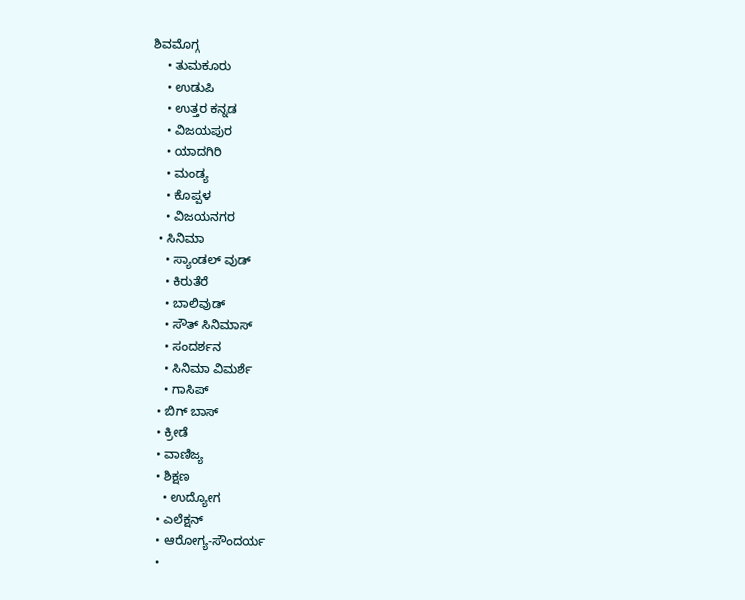ಶಿವಮೊಗ್ಗ
    • ತುಮಕೂರು
    • ಉಡುಪಿ
    • ಉತ್ತರ ಕನ್ನಡ
    • ವಿಜಯಪುರ
    • ಯಾದಗಿರಿ
    • ಮಂಡ್ಯ
    • ಕೊಪ್ಪಳ
    • ವಿಜಯನಗರ
  • ಸಿನಿಮಾ
    • ಸ್ಯಾಂಡಲ್ ವುಡ್
    • ಕಿರುತೆರೆ
    • ಬಾಲಿವುಡ್
    • ಸೌತ್ ಸಿನಿಮಾಸ್
    • ಸಂದರ್ಶನ
    • ಸಿನಿಮಾ ವಿಮರ್ಶೆ
    • ಗಾಸಿಪ್
  • ಬಿಗ್ ಬಾಸ್
  • ಕ್ರೀಡೆ
  • ವಾಣಿಜ್ಯ
  • ಶಿಕ್ಷಣ
    • ಉದ್ಯೋಗ
  • ಎಲೆಕ್ಷನ್
  • ಆರೋಗ್ಯ-ಸೌಂದರ್ಯ
  •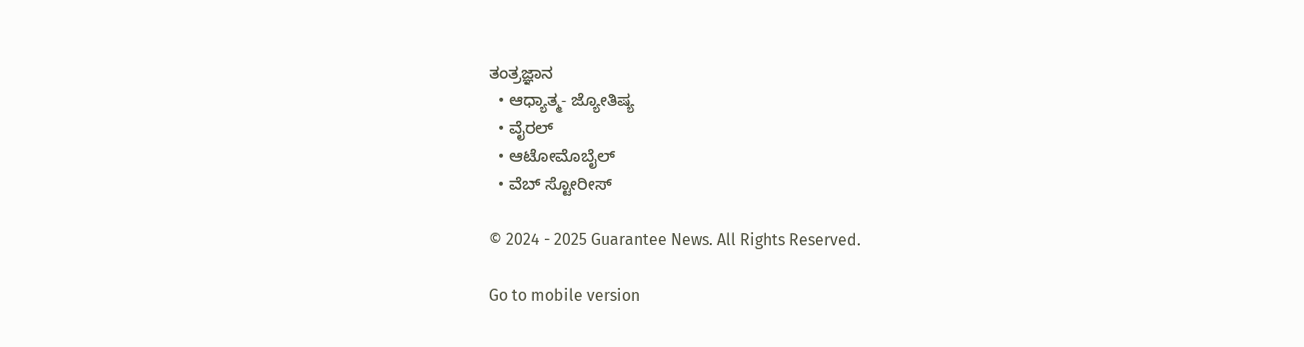ತಂತ್ರಜ್ಞಾನ
  • ಆಧ್ಯಾತ್ಮ- ಜ್ಯೋತಿಷ್ಯ
  • ವೈರಲ್
  • ಆಟೋಮೊಬೈಲ್
  • ವೆಬ್ ಸ್ಟೋರೀಸ್

© 2024 - 2025 Guarantee News. All Rights Reserved.

Go to mobile version